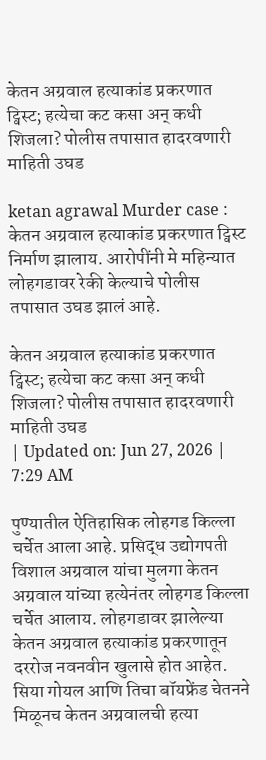केतन अग्रवाल हत्याकांड प्रकरणात ट्विस्ट; हत्येचा कट कसा अन् कधी शिजला? पोलीस तपासात हादरवणारी माहिती उघड

ketan agrawal Murder case : केतन अग्रवाल हत्याकांड प्रकरणात ट्विस्ट निर्माण झालाय. आरोपींनी मे महिन्यात लोहगडावर रेकी केल्याचे पोलीस तपासात उघड झालं आहे.

केतन अग्रवाल हत्याकांड प्रकरणात ट्विस्ट; हत्येचा कट कसा अन् कधी शिजला? पोलीस तपासात हादरवणारी माहिती उघड
| Updated on: Jun 27, 2026 | 7:29 AM

पुण्यातील ऐतिहासिक लोहगड किल्ला चर्चेत आला आहे. प्रसिद्ध उद्योगपती विशाल अग्रवाल यांचा मुलगा केतन अग्रवाल यांच्या हत्येनंतर लोहगड किल्ला चर्चेत आलाय. लोहगडावर झालेल्या केतन अग्रवाल हत्याकांड प्रकरणातून दररोज नवनवीन खुलासे होत आहेत. सिया गोयल आणि तिचा बॉयफ्रेंड चेतनने मिळूनच केतन अग्रवालची हत्या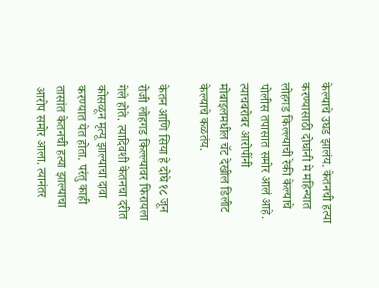केल्याचे उघड झालंय. केतनची हत्या करण्यासाठी दोघांनी मे महिन्यात लोहगड किल्ल्याची रेकी केल्याचे पोलीस तपासात समोर आलं आहे. त्याचबरोबर आरोपींनी मोबाइलमधील चॅट देखील डिलीट केल्याचे कळतंय.

केतन आणि सिया हे दोघे १८ जून रोजी लोहगड किल्ल्यावर फिरायला गेले होते. त्यादिवशी केतनचा दरीत कोसळून मृत्यू झाल्याचा दावा करण्यात येत होता. परंतु काही तासांत केतनची हत्या झाल्याचा आरोप समोर आला. त्यानंतर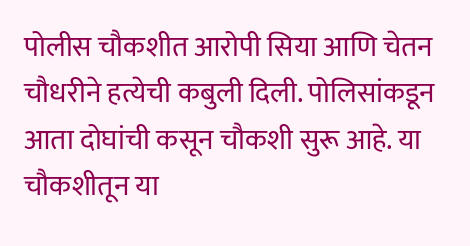पोलीस चौकशीत आरोपी सिया आणि चेतन चौधरीने हत्येची कबुली दिली. पोलिसांकडून आता दोघांची कसून चौकशी सुरू आहे. या चौकशीतून या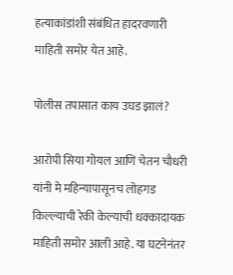हत्याकांडांशी संबंधित हादरवणारी माहिती समोर येत आहे.

पोलीस तपासात काय उघड झालं?

आरोपी सिया गोयल आणि चेतन चौधरी यांनी मे महिन्यापासूनच लोहगड किल्ल्याची रेकी केल्याची धक्कादायक माहिती समोर आली आहे. या घटनेनंतर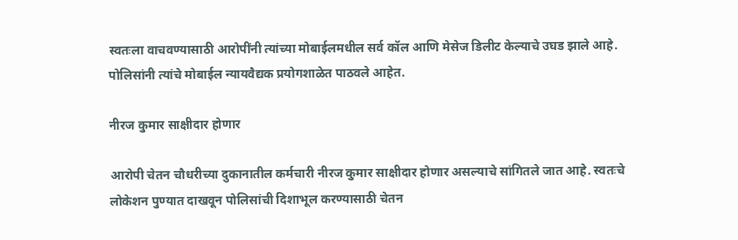स्वतःला वाचवण्यासाठी आरोपींनी त्यांच्या मोबाईलमधील सर्व कॉल आणि मेसेज डिलीट केल्याचे उघड झाले आहे. पोलिसांनी त्यांचे मोबाईल न्यायवैद्यक प्रयोगशाळेत पाठवले आहेत.

नीरज कुमार साक्षीदार होणार

आरोपी चेतन चौधरीच्या दुकानातील कर्मचारी नीरज कुमार साक्षीदार होणार असल्याचे सांगितले जात आहे. स्वतःचे लोकेशन पुण्यात दाखवून पोलिसांची दिशाभूल करण्यासाठी चेतन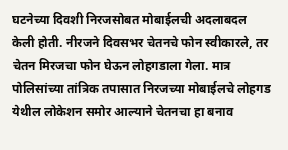घटनेच्या दिवशी निरजसोबत मोबाईलची अदलाबदल केली होती. नीरजने दिवसभर चेतनचे फोन स्वीकारले, तर चेतन मिरजचा फोन घेऊन लोहगडाला गेला. मात्र पोलिसांच्या तांत्रिक तपासात निरजच्या मोबाईलचे लोहगड येथील लोकेशन समोर आल्याने चेतनचा हा बनाव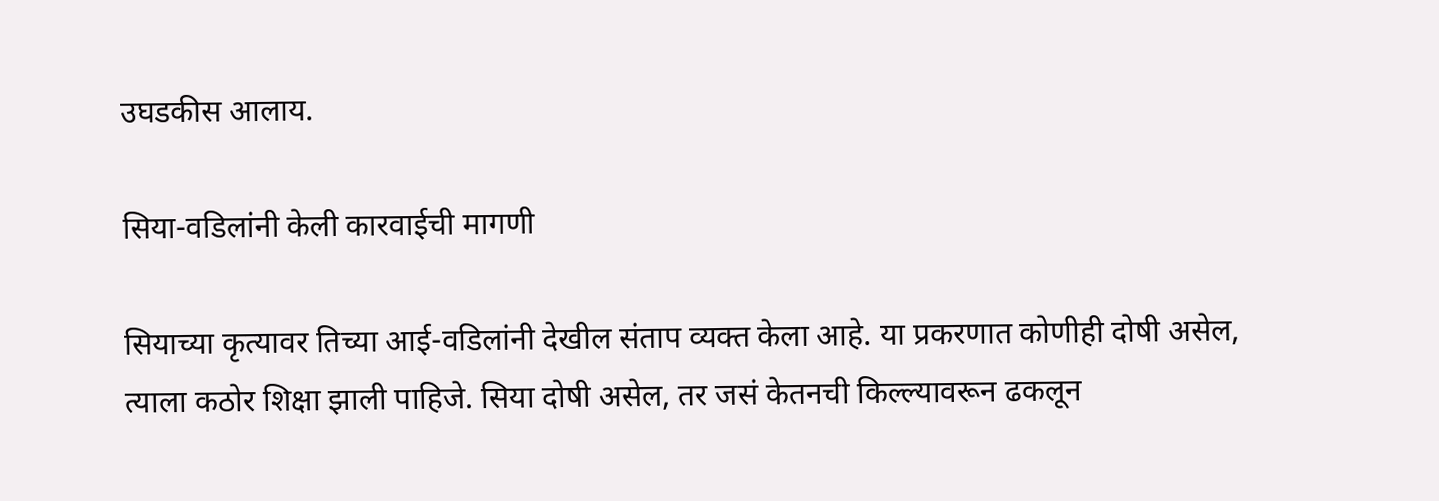उघडकीस आलाय.

सिया-वडिलांनी केली कारवाईची मागणी

सियाच्या कृत्यावर तिच्या आई-वडिलांनी देखील संताप व्यक्त केला आहे. या प्रकरणात कोणीही दोषी असेल, त्याला कठोर शिक्षा झाली पाहिजे. सिया दोषी असेल, तर जसं केतनची किल्ल्यावरून ढकलून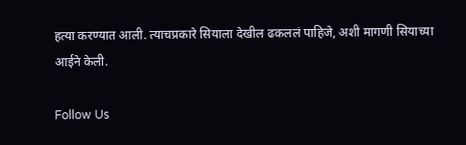हत्या करण्यात आली. त्याचप्रकारे सियाला देखील ढकललं पाहिजे, अशी मागणी सियाच्या आईने केली.

Follow Us